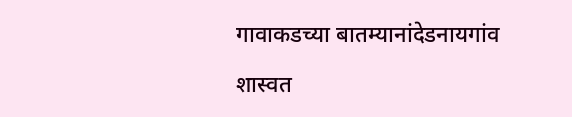गावाकडच्या बातम्यानांदेडनायगांव

शास्वत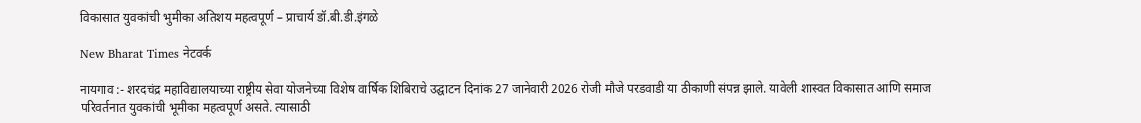विकासात युवकांची भुमीका अतिशय महत्वपूर्ण – प्राचार्य डॉ.बी.डी.इंगळे

New Bharat Times नेटवर्क

नायगाव :- शरदचंद्र महाविद्यालयाच्या राष्ट्रीय सेवा योजनेच्या विशेष वार्षिक शिबिराचे उद्घाटन दिनांक 27 जानेवारी 2026 रोजी मौजे परडवाडी या ठीकाणी संपन्न झाले. यावेली शास्वत विकासात आणि समाज परिवर्तनात युवकांची भूमीका महत्वपूर्ण असते. त्यासाठी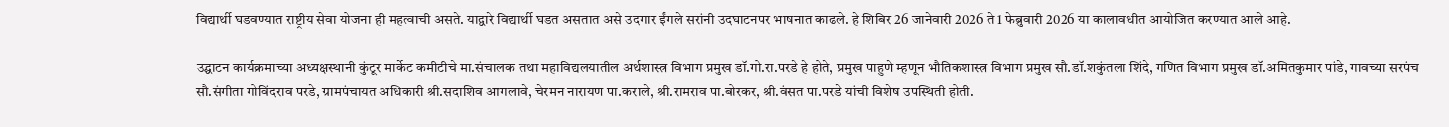विद्यार्थी घडवण्यात राष्ट्रीय सेवा योजना ही महत्वाची असते. याद्वारे विद्यार्थी घडत असतात असे उदगार ईंगले सरांनी उदघाटनपर भाषनात काढले. हे शिबिर 26 जानेवारी 2026 ते 1 फेब्रुवारी 2026 या कालावधीत आयोजित करण्यात आले आहे.

उद्घाटन कार्यक्रमाच्या अध्यक्षस्थानी कुंटूर मार्केट कमीटीचे मा.संचालक तथा महाविद्यलयातील अर्थशास्त्र विभाग प्रमुख डॉ.गो.रा.परडे हे होते, प्रमुख पाहुणे म्हणून भौतिकशास्त्र विभाग प्रमुख सौ.डॉ.शकुंतला शिंदे, गणित विभाग प्रमुख डॉ.अमितकुमार पांडे, गावच्या सरपंच सौ.संगीता गोविंदराव परडे, ग्रामपंचायत अधिकारी श्री.सदाशिव आगलावे, चेरमन नारायण पा.कराले, श्री.रामराव पा.बोरकर, श्री.वंसत पा.परडे यांची विशेष उपस्थिती होती.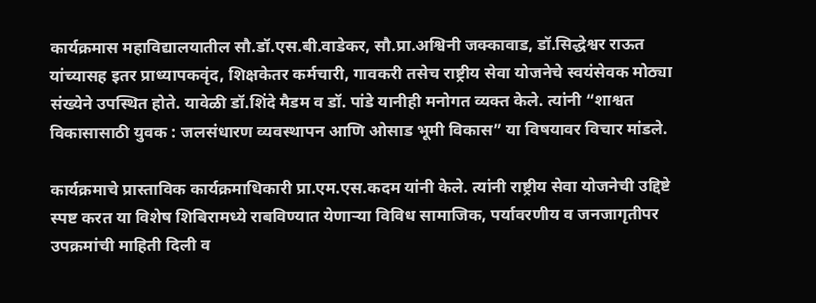कार्यक्रमास महाविद्यालयातील सौ.डॉ.एस.बी.वाडेकर, सौ.प्रा.अश्विनी जक्कावाड, डॉ.सिद्धेश्वर राऊत यांच्यासह इतर प्राध्यापकवृंद, शिक्षकेतर कर्मचारी, गावकरी तसेच राष्ट्रीय सेवा योजनेचे स्वयंसेवक मोठ्या संख्येने उपस्थित होते. यावेळी डॉ.शिंदे मैडम व डॉ. पांडे यानीही मनोगत व्यक्त केले. त्यांनी “शाश्वत विकासासाठी युवक : जलसंधारण व्यवस्थापन आणि ओसाड भूमी विकास” या विषयावर विचार मांडले.

कार्यक्रमाचे प्रास्ताविक कार्यक्रमाधिकारी प्रा.एम.एस.कदम यांनी केले. त्यांनी राष्ट्रीय सेवा योजनेची उद्दिष्टे स्पष्ट करत या विशेष शिबिरामध्ये राबविण्यात येणाऱ्या विविध सामाजिक, पर्यावरणीय व जनजागृतीपर उपक्रमांची माहिती दिली व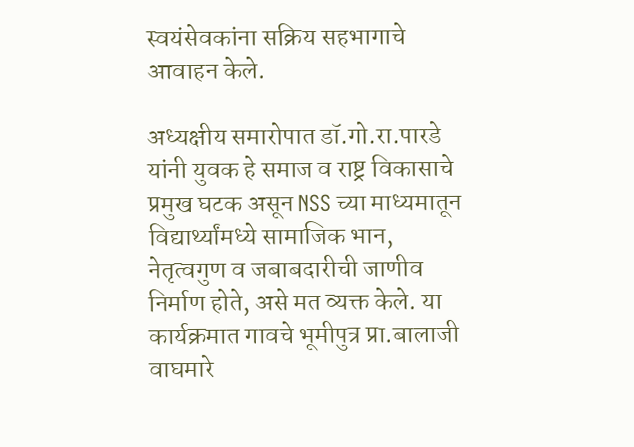स्वयंसेवकांना सक्रिय सहभागाचे आवाहन केले.

अध्यक्षीय समारोपात डॉ.गो.रा.पारडे यांनी युवक हे समाज व राष्ट्र विकासाचे प्रमुख घटक असून NSS च्या माध्यमातून विद्यार्थ्यांमध्ये सामाजिक भान, नेतृत्वगुण व जबाबदारीची जाणीव निर्माण होते, असे मत व्यक्त केले. या कार्यक्रमात गावचे भूमीपुत्र प्रा.बालाजी वाघमारे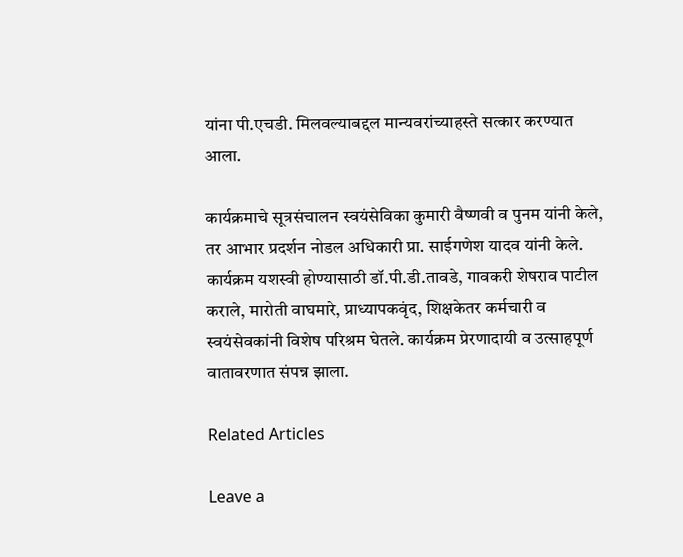यांना पी.एचडी. मिलवल्याबद्दल मान्यवरांच्याहस्ते सत्कार करण्यात आला.

कार्यक्रमाचे सूत्रसंचालन स्वयंसेविका कुमारी वैष्णवी व पुनम यांनी केले, तर आभार प्रदर्शन नोडल अधिकारी प्रा. साईगणेश यादव यांनी केले. कार्यक्रम यशस्वी होण्यासाठी डॉ.पी.डी.तावडे, गावकरी शेषराव पाटील कराले, मारोती वाघमारे, प्राध्यापकवृंद, शिक्षकेतर कर्मचारी व स्वयंसेवकांनी विशेष परिश्रम घेतले. कार्यक्रम प्रेरणादायी व उत्साहपूर्ण वातावरणात संपन्न झाला.

Related Articles

Leave a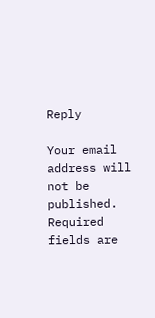Reply

Your email address will not be published. Required fields are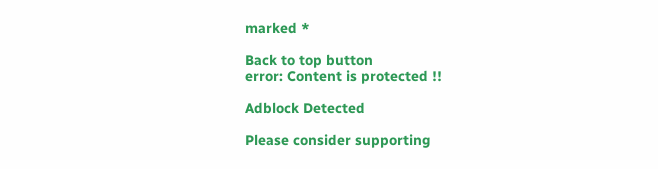marked *

Back to top button
error: Content is protected !!

Adblock Detected

Please consider supporting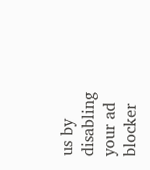us by disabling your ad blocker